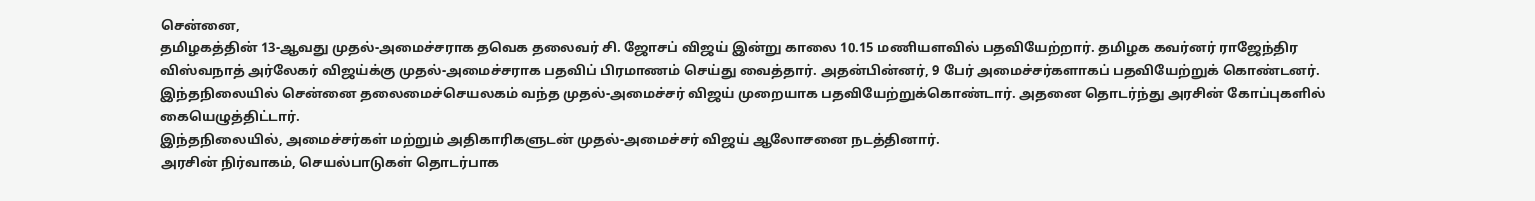சென்னை,
தமிழகத்தின் 13-ஆவது முதல்-அமைச்சராக தவெக தலைவர் சி. ஜோசப் விஜய் இன்று காலை 10.15 மணியளவில் பதவியேற்றார். தமிழக கவர்னர் ராஜேந்திர விஸ்வநாத் அர்லேகர் விஜய்க்கு முதல்-அமைச்சராக பதவிப் பிரமாணம் செய்து வைத்தார். அதன்பின்னர், 9 பேர் அமைச்சர்களாகப் பதவியேற்றுக் கொண்டனர்.
இந்தநிலையில் சென்னை தலைமைச்செயலகம் வந்த முதல்-அமைச்சர் விஜய் முறையாக பதவியேற்றுக்கொண்டார். அதனை தொடர்ந்து அரசின் கோப்புகளில் கையெழுத்திட்டார்.
இந்தநிலையில், அமைச்சர்கள் மற்றும் அதிகாரிகளுடன் முதல்-அமைச்சர் விஜய் ஆலோசனை நடத்தினார்.
அரசின் நிர்வாகம், செயல்பாடுகள் தொடர்பாக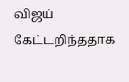விஜய் கேட்டறிந்ததாக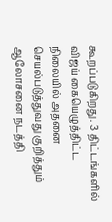கூறப்படுகிறது. 3 திட்டங்களில் விஜய் கையெழுத்திட்ட நிலையில் அதனை செயல்படுத்துவது குறித்தும் ஆலோசனை நடத்தி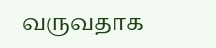வருவதாக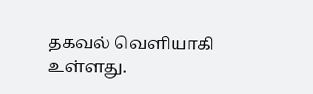தகவல் வெளியாகி உள்ளது.